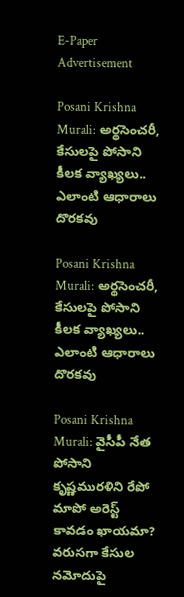E-Paper
Advertisement

Posani Krishna Murali: అర్థసెంచరీ, కేసులపై పోసాని కీలక వ్యాఖ్యలు.. ఎలాంటి ఆధారాలు దొరకవు

Posani Krishna Murali: అర్థసెంచరీ, కేసులపై పోసాని కీలక వ్యాఖ్యలు.. ఎలాంటి ఆధారాలు దొరకవు

Posani Krishna Murali: వైసీపీ నేత పోసాని కృష్ణమురళిని రేపో మాపో అరెస్ట్ కావడం ఖాయమా? వరుసగా కేసుల నమోదుపై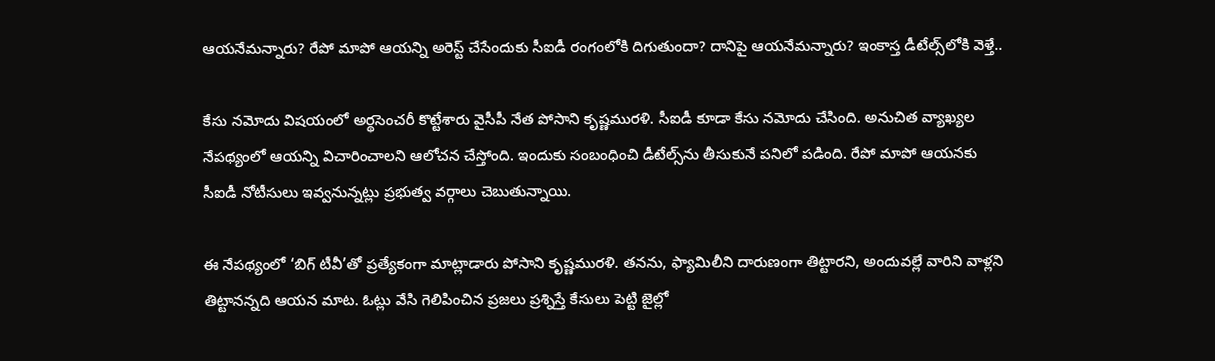ఆయనేమన్నారు? రేపో మాపో ఆయన్ని అరెస్ట్ చేసేందుకు సీఐడీ రంగంలోకి దిగుతుందా? దానిపై ఆయనేమన్నారు? ఇంకాస్త డీటేల్స్‌లోకి వెళ్తే..

కేసు నమోదు విషయంలో అర్థసెంచరీ కొట్టేశారు వైసీపీ నేత పోసాని కృష్ణమురళి. సీఐడీ కూడా కేసు నమోదు చేసింది. అనుచిత వ్యాఖ్యల నేపథ్యంలో ఆయన్ని విచారించాలని ఆలోచన చేస్తోంది. ఇందుకు సంబంధించి డీటేల్స్‌ను తీసుకునే పనిలో పడింది. రేపో మాపో ఆయనకు సీఐడీ నోటీసులు ఇవ్వనున్నట్లు ప్రభుత్వ వర్గాలు చెబుతున్నాయి.

ఈ నేపథ్యంలో ‘బిగ్ టీవీ’తో ప్రత్యేకంగా మాట్లాడారు పోసాని కృష్ణమురళి. తనను, ఫ్యామిలీని దారుణంగా తిట్టారని, అందువల్లే వారిని వాళ్లని తిట్టానన్నది ఆయన మాట. ఓట్లు వేసి గెలిపించిన ప్రజలు ప్రశ్నిస్తే కేసులు పెట్టి జైల్లో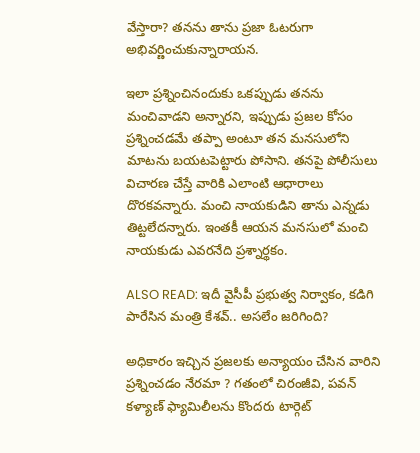వేస్తారా? తనను తాను ప్రజా ఓటరుగా అభివర్ణించుకున్నారాయన.

ఇలా ప్రశ్నించినందుకు ఒకప్పుడు తనను మంచివాడని అన్నారని, ఇప్పుడు ప్రజల కోసం ప్రశ్నించడమే తప్పా అంటూ తన మనసులోని మాటను బయటపెట్టారు పోసాని. తనపై పోలీసులు విచారణ చేస్తే వారికి ఎలాంటి ఆధారాలు దొరకవన్నారు. మంచి నాయకుడిని తాను ఎన్నడు తిట్టలేదన్నారు. ఇంతకీ ఆయన మనసులో మంచి నాయకుడు ఎవరనేది ప్రశ్నార్థకం.

ALSO READ: ఇదీ వైసీపీ ప్రభుత్వ నిర్వాకం, కడిగి పారేసిన మంత్రి కేశవ్.. అసలేం జరిగింది?

అధికారం ఇచ్చిన ప్రజలకు అన్యాయం చేసిన వారిని ప్రశ్నించడం నేరమా ? గతంలో చిరంజీవి, పవన్ కళ్యాణ్ ఫ్యామిలీలను కొందరు టార్గెట్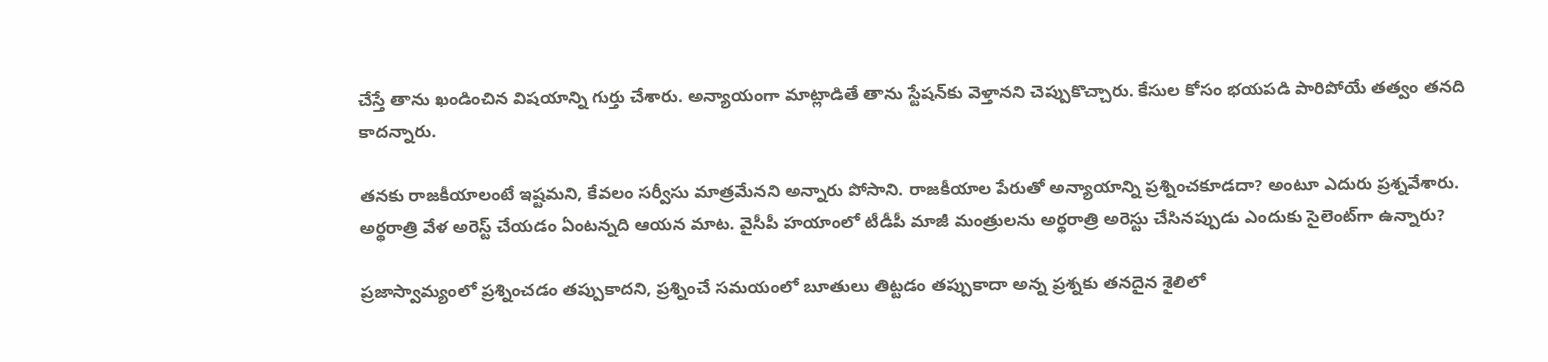చేస్తే తాను ఖండించిన విషయాన్ని గుర్తు చేశారు. అన్యాయంగా మాట్లాడితే తాను స్టేషన్‌కు వెళ్తానని చెప్పుకొచ్చారు. కేసుల కోసం భయపడి పారిపోయే తత్వం తనది కాదన్నారు.

తనకు రాజకీయాలంటే ఇష్టమని, కేవలం సర్వీసు మాత్రమేనని అన్నారు పోసాని. రాజకీయాల పేరుతో అన్యాయాన్ని ప్రశ్నించకూడదా? అంటూ ఎదురు ప్రశ్నవేశారు. అర్థరాత్రి వేళ అరెస్ట్ చేయడం ఏంటన్నది ఆయన మాట. వైసీపీ హయాంలో టీడీపీ మాజీ మంత్రులను అర్థరాత్రి అరెస్టు చేసినప్పుడు ఎందుకు సైలెంట్‌గా ఉన్నారు?

ప్రజాస్వామ్యంలో ప్రశ్నించడం తప్పుకాదని, ప్రశ్నించే సమయంలో బూతులు తిట్టడం తప్పుకాదా అన్న ప్రశ్నకు తనదైన శైలిలో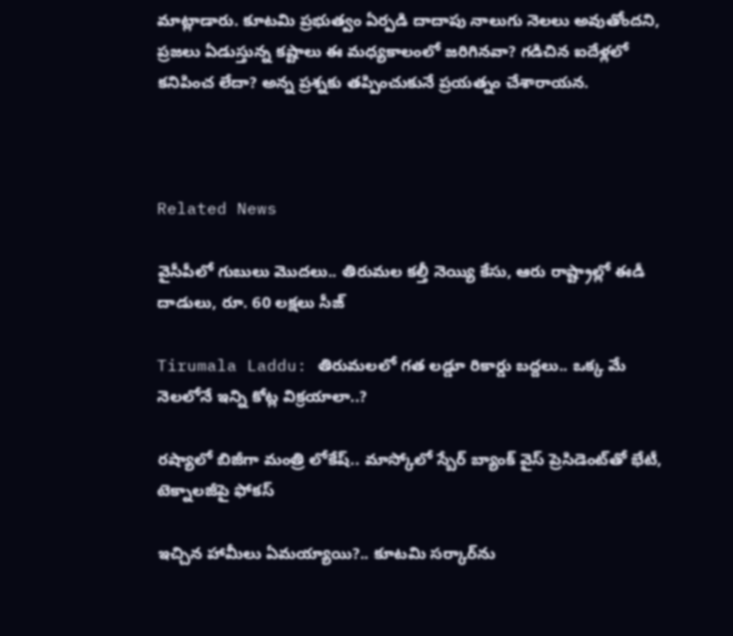మాట్లాడారు. కూటమి ప్రభుత్వం ఏర్పడి దాదాపు నాలుగు నెలలు అవుతోందని, ప్రజలు ఏడుస్తున్న కష్టాలు ఈ మధ్యకాలంలో జరిగినవా? గడిచిన ఐదేళ్లలో కనిపించ లేదా? అన్న ప్రశ్నకు తప్పించుకునే ప్రయత్నం చేశారాయన.



Related News

వైసీపీలో గుబులు మొదలు.. తిరుమల కల్తీ నెయ్యి కేసు, ఆరు రాష్ట్రాల్లో ఈడీ దాడులు, రూ. 60 లక్షలు సీజ్

Tirumala Laddu: తిరుమలలో గత లడ్డూ రికార్డు బద్దలు.. ఒక్క మే నెలలోనే ఇన్ని కోట్ల విక్రయాలా..?

రష్యాలో బిజీగా మంత్రి లోకేష్.. మాస్కోలో స్బేర్‌ బ్యాంక్ వైస్ ప్రెసిడెంట్‌తో భేటీ, టెక్నాలజీపై ఫోకస్

ఇచ్చిన హామీలు ఏమయ్యాయి?.. కూటమి సర్కార్‌ను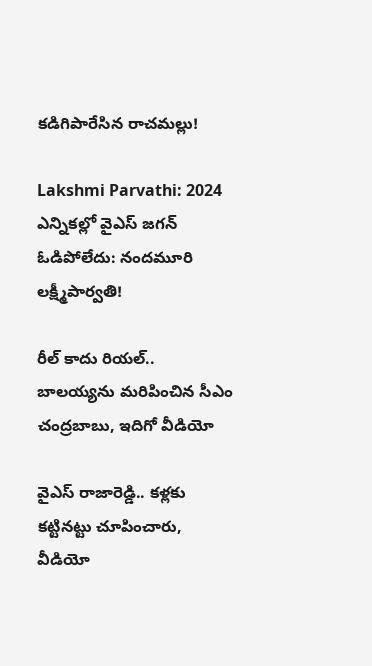కడిగిపారేసిన రాచమల్లు!

Lakshmi Parvathi: 2024 ఎన్నికల్లో వైఎస్ జగన్ ఓడిపోలేదు: నందమూరి లక్ష్మీపార్వతి!

రీల్ కాదు రియల్.. బాలయ్యను మరిపించిన సీఎం చంద్రబాబు, ఇదిగో వీడియో

వైఎస్ రాజారెడ్డి.. కళ్లకు కట్టినట్టు చూపించారు, వీడియో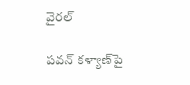వైరల్

పవన్ కళ్యాణ్‌పై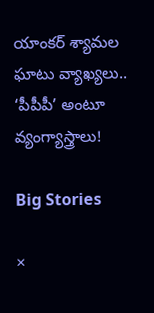యాంకర్ శ్యామల ఘాటు వ్యాఖ్యలు.. ‘పీపీపీ’ అంటూ వ్యంగ్యాస్త్రాలు!

Big Stories

×